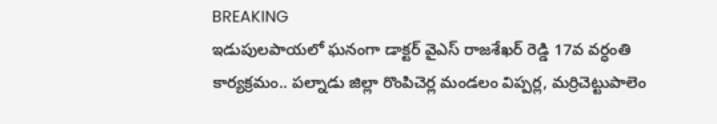BREAKING
ఇడుపులపాయలో ఘనంగా డాక్టర్ వైఎస్ రాజశేఖర్ రెడ్డి 17వ వర్ధంతి కార్యక్రమం.. పల్నాడు జిల్లా రొంపిచెర్ల మండలం విప్పర్ల, మర్రిచెట్టుపాలెం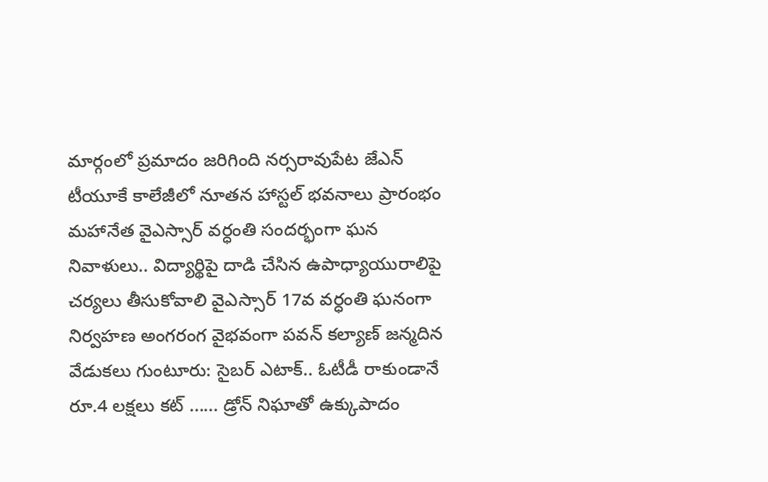మార్గంలో ప్రమాదం జరిగింది నర్సరావుపేట జేఎన్ టీయూకే కాలేజీలో నూతన హాస్టల్ భవనాలు ప్రారంభం మహానేత వైఎస్సార్ వర్ధంతి సందర్భంగా ఘన నివాళులు.. విద్యార్థిపై దాడి చేసిన ఉపాధ్యాయురాలిపై చర్యలు తీసుకోవాలి వైఎస్సార్ 17వ వర్ధంతి ఘనంగా నిర్వహణ అంగరంగ వైభవంగా పవన్ కల్యాణ్ జన్మదిన వేడుకలు గుంటూరు: సైబర్ ఎటాక్.. ఓటీడీ రాకుండానే రూ.4 లక్షలు కట్ ...... డ్రోన్ నిఘాతో ఉక్కుపాదం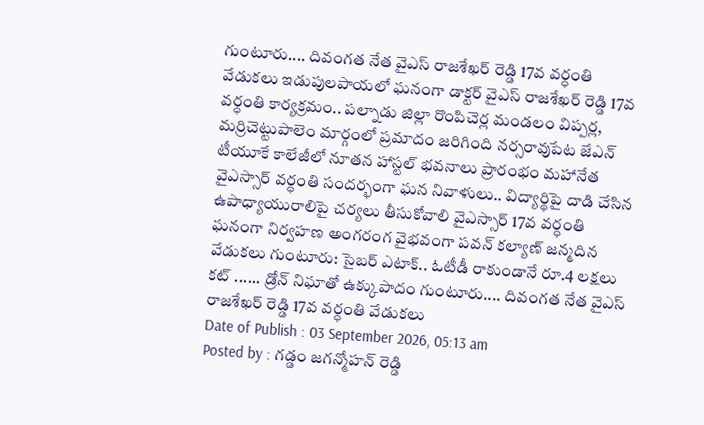గుంటూరు.... దివంగత నేత వైఎస్ రాజశేఖర్ రెడ్డి 17వ వర్ధంతి వేడుకలు ఇడుపులపాయలో ఘనంగా డాక్టర్ వైఎస్ రాజశేఖర్ రెడ్డి 17వ వర్ధంతి కార్యక్రమం.. పల్నాడు జిల్లా రొంపిచెర్ల మండలం విప్పర్ల, మర్రిచెట్టుపాలెం మార్గంలో ప్రమాదం జరిగింది నర్సరావుపేట జేఎన్ టీయూకే కాలేజీలో నూతన హాస్టల్ భవనాలు ప్రారంభం మహానేత వైఎస్సార్ వర్ధంతి సందర్భంగా ఘన నివాళులు.. విద్యార్థిపై దాడి చేసిన ఉపాధ్యాయురాలిపై చర్యలు తీసుకోవాలి వైఎస్సార్ 17వ వర్ధంతి ఘనంగా నిర్వహణ అంగరంగ వైభవంగా పవన్ కల్యాణ్ జన్మదిన వేడుకలు గుంటూరు: సైబర్ ఎటాక్.. ఓటీడీ రాకుండానే రూ.4 లక్షలు కట్ ...... డ్రోన్ నిఘాతో ఉక్కుపాదం గుంటూరు.... దివంగత నేత వైఎస్ రాజశేఖర్ రెడ్డి 17వ వర్ధంతి వేడుకలు
Date of Publish : 03 September 2026, 05:13 am
Posted by : గడ్డం జగన్మోహన్ రెడ్డి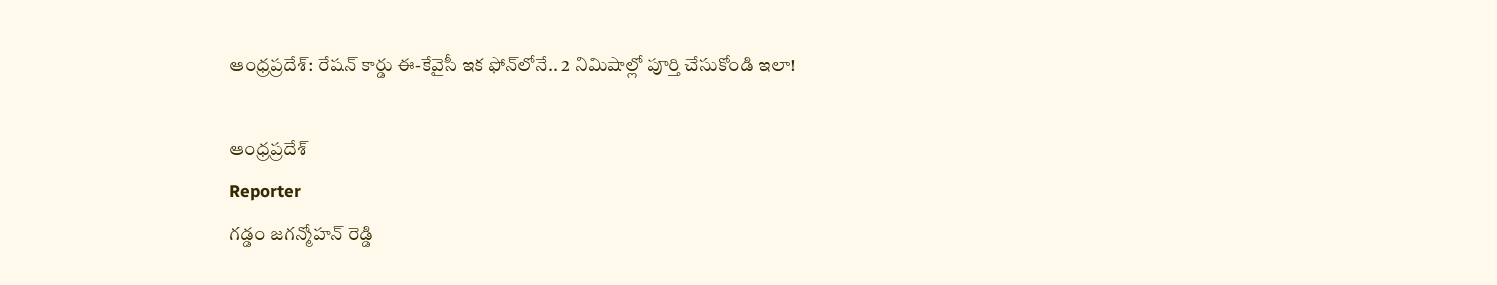ఆంధ్రప్రదేశ్: రేషన్ కార్డు ఈ-కేవైసీ ఇక ఫోన్‌లోనే.. 2 నిమిషాల్లో పూర్తి చేసుకోండి ఇలా!

ఆంధ్రప్రదేశ్
Reporter
గడ్డం జగన్మోహన్ రెడ్డి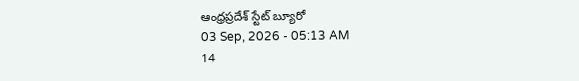ఆంధ్రప్రదేశ్ స్టేట్ బ్యూరో
03 Sep, 2026 - 05:13 AM
14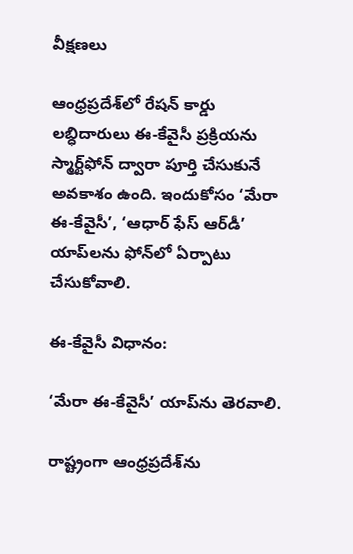వీక్షణలు

ఆంధ్రప్రదేశ్‌లో రేషన్ కార్డు లబ్ధిదారులు ఈ-కేవైసీ ప్రక్రియను స్మార్ట్‌ఫోన్‌ ద్వారా పూర్తి చేసుకునే అవకాశం ఉంది. ఇందుకోసం ‘మేరా ఈ-కేవైసీ’, ‘ఆధార్ ఫేస్ ఆర్‌డీ’ యాప్‌లను ఫోన్‌లో ఏర్పాటు చేసుకోవాలి.

ఈ-కేవైసీ విధానం:

‘మేరా ఈ-కేవైసీ’ యాప్‌ను తెరవాలి.

రాష్ట్రంగా ఆంధ్రప్రదేశ్‌ను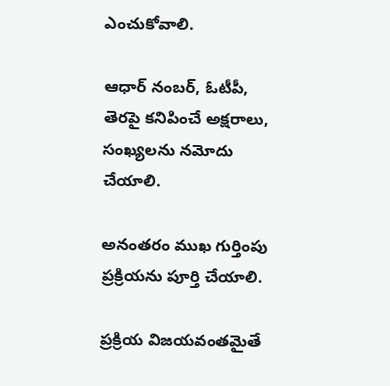ఎంచుకోవాలి.

ఆధార్ నంబర్, ఓటీపీ, తెరపై కనిపించే అక్షరాలు, సంఖ్యలను నమోదు చేయాలి.

అనంతరం ముఖ గుర్తింపు ప్రక్రియను పూర్తి చేయాలి.

ప్రక్రియ విజయవంతమైతే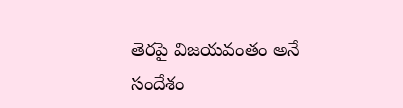తెరపై విజయవంతం అనే సందేశం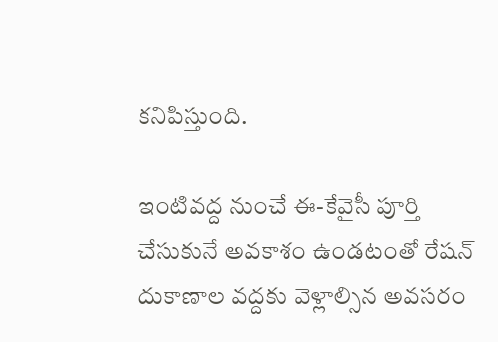కనిపిస్తుంది.

ఇంటివద్ద నుంచే ఈ-కేవైసీ పూర్తి చేసుకునే అవకాశం ఉండటంతో రేషన్ దుకాణాల వద్దకు వెళ్లాల్సిన అవసరం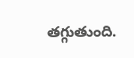తగ్గుతుంది.